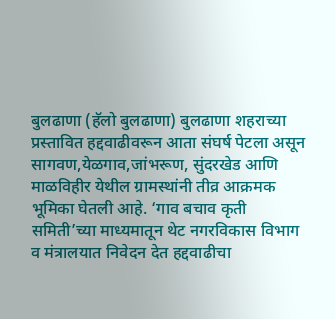बुलढाणा (हॅलो बुलढाणा) बुलढाणा शहराच्या प्रस्तावित हद्दवाढीवरून आता संघर्ष पेटला असून सागवण,येळगाव,जांभरूण, सुंदरखेड आणि माळविहीर येथील ग्रामस्थांनी तीव्र आक्रमक भूमिका घेतली आहे. ‘गाव बचाव कृती समिती’च्या माध्यमातून थेट नगरविकास विभाग व मंत्रालयात निवेदन देत हद्दवाढीचा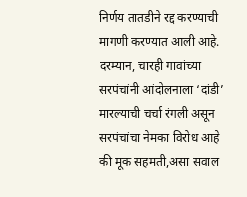निर्णय तातडीने रद्द करण्याची मागणी करण्यात आली आहे.
दरम्यान, चारही गावांच्या सरपंचांनी आंदोलनाला ‘दांडी’ मारल्याची चर्चा रंगली असून सरपंचांचा नेमका विरोध आहे की मूक सहमती,असा सवाल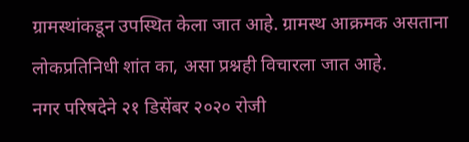ग्रामस्थांकडून उपस्थित केला जात आहे. ग्रामस्थ आक्रमक असताना लोकप्रतिनिधी शांत का, असा प्रश्नही विचारला जात आहे.
नगर परिषदेने २१ डिसेंबर २०२० रोजी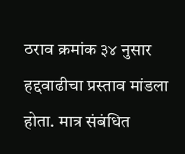ठराव क्रमांक ३४ नुसार हद्दवाढीचा प्रस्ताव मांडला होता. मात्र संबंधित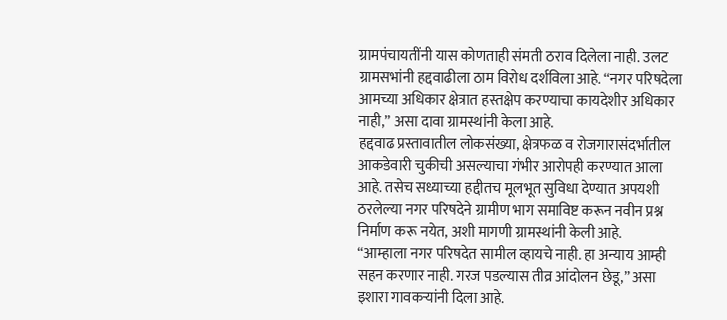ग्रामपंचायतींनी यास कोणताही संमती ठराव दिलेला नाही. उलट ग्रामसभांनी हद्दवाढीला ठाम विरोध दर्शविला आहे. “नगर परिषदेला आमच्या अधिकार क्षेत्रात हस्तक्षेप करण्याचा कायदेशीर अधिकार नाही,” असा दावा ग्रामस्थांनी केला आहे.
हद्दवाढ प्रस्तावातील लोकसंख्या, क्षेत्रफळ व रोजगारासंदर्भातील आकडेवारी चुकीची असल्याचा गंभीर आरोपही करण्यात आला आहे. तसेच सध्याच्या हद्दीतच मूलभूत सुविधा देण्यात अपयशी ठरलेल्या नगर परिषदेने ग्रामीण भाग समाविष्ट करून नवीन प्रश्न निर्माण करू नयेत, अशी मागणी ग्रामस्थांनी केली आहे.
“आम्हाला नगर परिषदेत सामील व्हायचे नाही. हा अन्याय आम्ही सहन करणार नाही. गरज पडल्यास तीव्र आंदोलन छेडू,” असा इशारा गावकऱ्यांनी दिला आहे.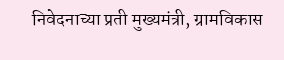निवेदनाच्या प्रती मुख्यमंत्री, ग्रामविकास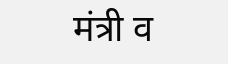मंत्री व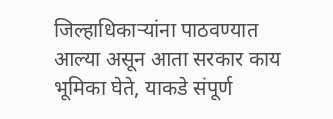जिल्हाधिकाऱ्यांना पाठवण्यात आल्या असून आता सरकार काय भूमिका घेते, याकडे संपूर्ण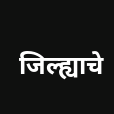जिल्ह्याचे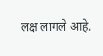लक्ष लागले आहे.